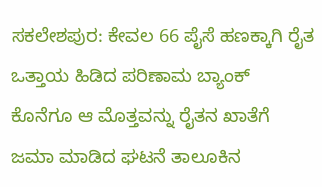ಸಕಲೇಶಪುರ: ಕೇವಲ 66 ಪೈಸೆ ಹಣಕ್ಕಾಗಿ ರೈತ ಒತ್ತಾಯ ಹಿಡಿದ ಪರಿಣಾಮ ಬ್ಯಾಂಕ್ ಕೊನೆಗೂ ಆ ಮೊತ್ತವನ್ನು ರೈತನ ಖಾತೆಗೆ ಜಮಾ ಮಾಡಿದ ಘಟನೆ ತಾಲೂಕಿನ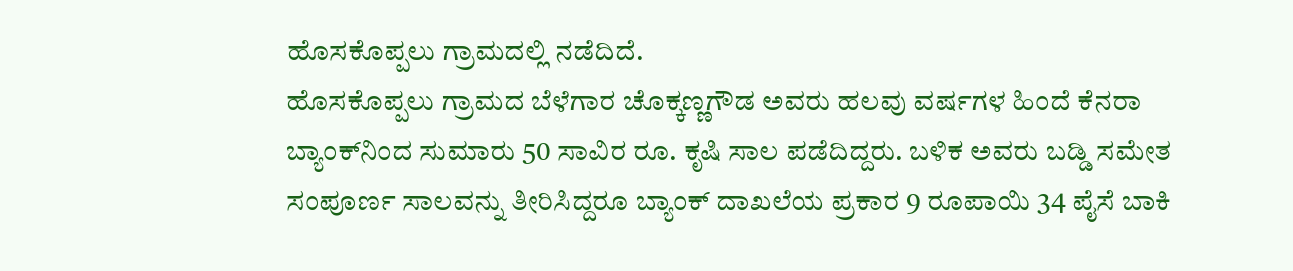ಹೊಸಕೊಪ್ಪಲು ಗ್ರಾಮದಲ್ಲಿ ನಡೆದಿದೆ.
ಹೊಸಕೊಪ್ಪಲು ಗ್ರಾಮದ ಬೆಳೆಗಾರ ಚೊಕ್ಕಣ್ಣಗೌಡ ಅವರು ಹಲವು ವರ್ಷಗಳ ಹಿಂದೆ ಕೆನರಾ ಬ್ಯಾಂಕ್‌ನಿಂದ ಸುಮಾರು 50 ಸಾವಿರ ರೂ. ಕೃಷಿ ಸಾಲ ಪಡೆದಿದ್ದರು. ಬಳಿಕ ಅವರು ಬಡ್ಡಿ ಸಮೇತ ಸಂಪೂರ್ಣ ಸಾಲವನ್ನು ತೀರಿಸಿದ್ದರೂ ಬ್ಯಾಂಕ್ ದಾಖಲೆಯ ಪ್ರಕಾರ 9 ರೂಪಾಯಿ 34 ಪೈಸೆ ಬಾಕಿ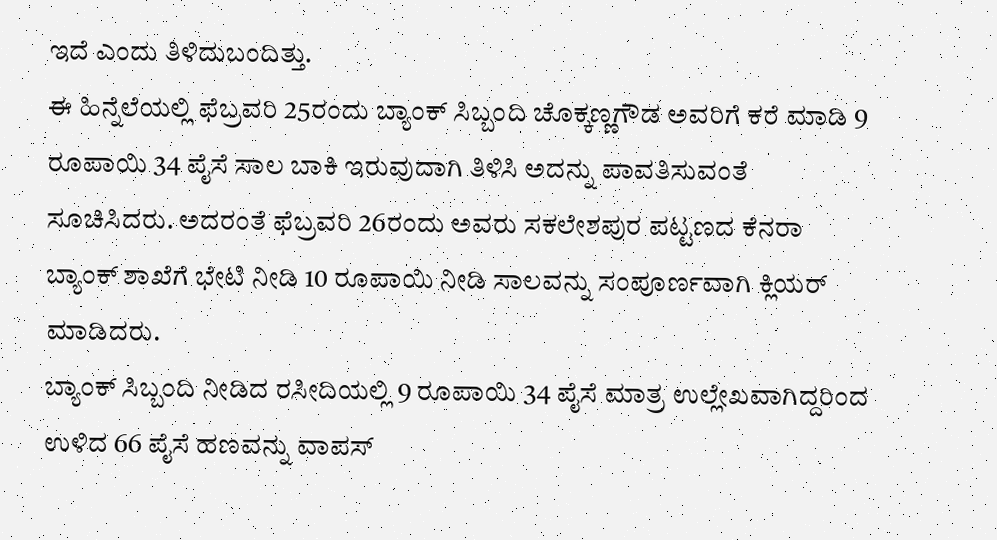ಇದೆ ಎಂದು ತಿಳಿದುಬಂದಿತ್ತು.
ಈ ಹಿನ್ನೆಲೆಯಲ್ಲಿ ಫೆಬ್ರವರಿ 25ರಂದು ಬ್ಯಾಂಕ್ ಸಿಬ್ಬಂದಿ ಚೊಕ್ಕಣ್ಣಗೌಡ ಅವರಿಗೆ ಕರೆ ಮಾಡಿ 9 ರೂಪಾಯಿ 34 ಪೈಸೆ ಸಾಲ ಬಾಕಿ ಇರುವುದಾಗಿ ತಿಳಿಸಿ ಅದನ್ನು ಪಾವತಿಸುವಂತೆ ಸೂಚಿಸಿದರು. ಅದರಂತೆ ಫೆಬ್ರವರಿ 26ರಂದು ಅವರು ಸಕಲೇಶಪುರ ಪಟ್ಟಣದ ಕೆನರಾ ಬ್ಯಾಂಕ್ ಶಾಖೆಗೆ ಭೇಟಿ ನೀಡಿ 10 ರೂಪಾಯಿ ನೀಡಿ ಸಾಲವನ್ನು ಸಂಪೂರ್ಣವಾಗಿ ಕ್ಲಿಯರ್ ಮಾಡಿದರು.
ಬ್ಯಾಂಕ್ ಸಿಬ್ಬಂದಿ ನೀಡಿದ ರಸೀದಿಯಲ್ಲಿ 9 ರೂಪಾಯಿ 34 ಪೈಸೆ ಮಾತ್ರ ಉಲ್ಲೇಖವಾಗಿದ್ದರಿಂದ ಉಳಿದ 66 ಪೈಸೆ ಹಣವನ್ನು ವಾಪಸ್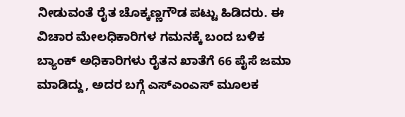ನೀಡುವಂತೆ ರೈತ ಚೊಕ್ಕಣ್ಣಗೌಡ ಪಟ್ಟು ಹಿಡಿದರು. ಈ ವಿಚಾರ ಮೇಲಧಿಕಾರಿಗಳ ಗಮನಕ್ಕೆ ಬಂದ ಬಳಿಕ ಬ್ಯಾಂಕ್ ಅಧಿಕಾರಿಗಳು ರೈತನ ಖಾತೆಗೆ 66 ಪೈಸೆ ಜಮಾ ಮಾಡಿದ್ದು, ಅದರ ಬಗ್ಗೆ ಎಸ್‌ಎಂಎಸ್ ಮೂಲಕ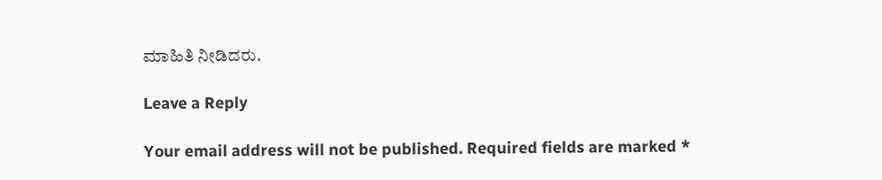ಮಾಹಿತಿ ನೀಡಿದರು.

Leave a Reply

Your email address will not be published. Required fields are marked *